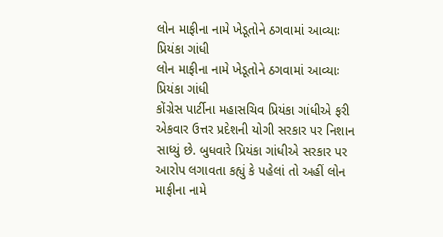લોન માફીના નામે ખેડૂતોને ઠગવામાં આવ્યાઃ પ્રિયંકા ગાંધી
લોન માફીના નામે ખેડૂતોને ઠગવામાં આવ્યાઃ પ્રિયંકા ગાંધી
કોંગ્રેસ પાર્ટીના મહાસચિવ પ્રિયંકા ગાંધીએ ફરી એકવાર ઉત્તર પ્રદેશની યોગી સરકાર પર નિશાન સાધ્યું છે. બુધવારે પ્રિયંકા ગાંધીએ સરકાર પર આરોપ લગાવતા કહ્યું કે પહેલાં તો અહીં લોન માફીના નામે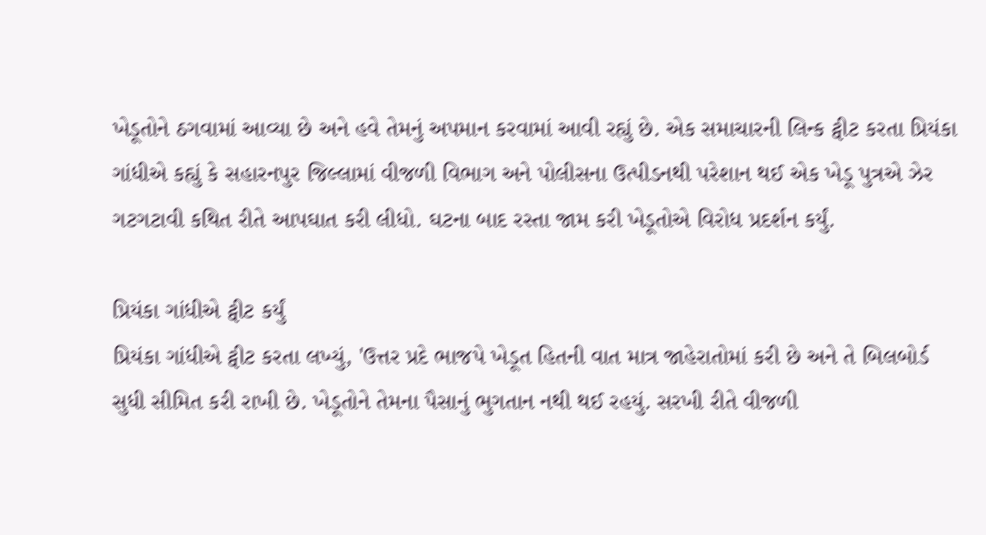ખેડૂતોને ઠગવામાં આવ્યા છે અને હવે તેમનું અપમાન કરવામાં આવી રહ્યું છે. એક સમાચારની લિન્ક ટ્વીટ કરતા પ્રિયંકા ગાંધીએ કહ્યું કે સહારનપુર જિલ્લામાં વીજળી વિભાગ અને પોલીસના ઉત્પીડનથી પરેશાન થઈ એક ખેડૂ પુત્રએ ઝેર ગટગટાવી કથિત રીતે આપઘાત કરી લીધો. ઘટના બાદ રસ્તા જામ કરી ખેડૂતોએ વિરોધ પ્રદર્શન કર્યું.

પ્રિયંકા ગાંધીએ ટ્વીટ કર્યું
પ્રિયંકા ગાંધીએ ટ્વીટ કરતા લખ્યું, 'ઉત્તર પ્રદે ભાજપે ખેડૂત હિતની વાત માત્ર જાહેરાતોમાં કરી છે અને તે બિલબોર્ડ સુધી સીમિત કરી રાખી છે. ખેડૂતોને તેમના પૈસાનું ભુગતાન નથી થઈ રહયું. સરખી રીતે વીજળી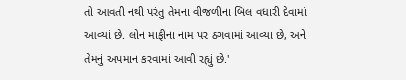તો આવતી નથી પરંતુ તેમના વીજળીના બિલ વધારી દેવામાં આવ્યાં છે. લોન માફીના નામ પર ઠગવામાં આવ્યા છે, અને તેમનું અપમાન કરવામાં આવી રહ્યું છે.'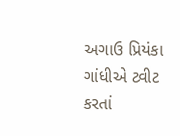અગાઉ પ્રિયંકા ગાંધીએ ટ્વીટ કરતાં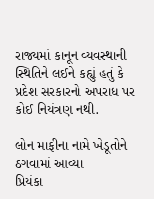રાજ્યમાં કાનૂન વ્યવસ્થાની સ્થિતિને લઈને કહ્યું હતું કે પ્રદેશ સરકારનો અપરાધ પર કોઈ નિયંત્રણ નથી.

લોન માફીના નામે ખેડૂતોને ઠગવામાં આવ્યા
પ્રિયંકા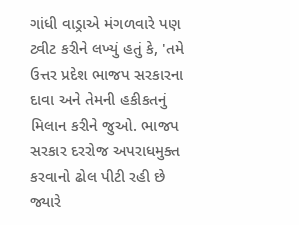ગાંધી વાડ્રાએ મંગળવારે પણ ટ્વીટ કરીને લખ્યું હતું કે, 'તમે ઉત્તર પ્રદેશ ભાજપ સરકારના દાવા અને તેમની હકીકતનું મિલાન કરીને જુઓ. ભાજપ સરકાર દરરોજ અપરાધમુક્ત કરવાનો ઢોલ પીટી રહી છે જ્યારે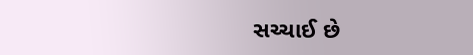સચ્ચાઈ છે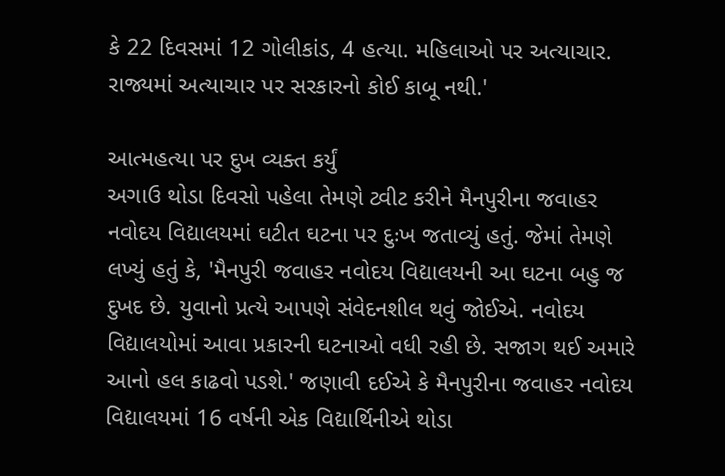કે 22 દિવસમાં 12 ગોલીકાંડ, 4 હત્યા. મહિલાઓ પર અત્યાચાર. રાજ્યમાં અત્યાચાર પર સરકારનો કોઈ કાબૂ નથી.'

આત્મહત્યા પર દુખ વ્યક્ત કર્યું
અગાઉ થોડા દિવસો પહેલા તેમણે ટ્વીટ કરીને મૈનપુરીના જવાહર નવોદય વિદ્યાલયમાં ઘટીત ઘટના પર દુઃખ જતાવ્યું હતું. જેમાં તેમણે લખ્યું હતું કે, 'મૈનપુરી જવાહર નવોદય વિદ્યાલયની આ ઘટના બહુ જ દુખદ છે. યુવાનો પ્રત્યે આપણે સંવેદનશીલ થવું જોઈએ. નવોદય વિદ્યાલયોમાં આવા પ્રકારની ઘટનાઓ વધી રહી છે. સજાગ થઈ અમારે આનો હલ કાઢવો પડશે.' જણાવી દઈએ કે મૈનપુરીના જવાહર નવોદય વિદ્યાલયમાં 16 વર્ષની એક વિદ્યાર્થિનીએ થોડા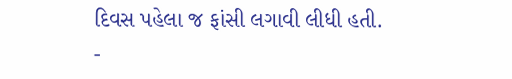દિવસ પહેલા જ ફાંસી લગાવી લીધી હતી.
-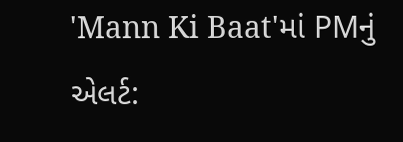'Mann Ki Baat'માં PMનું એલર્ટ: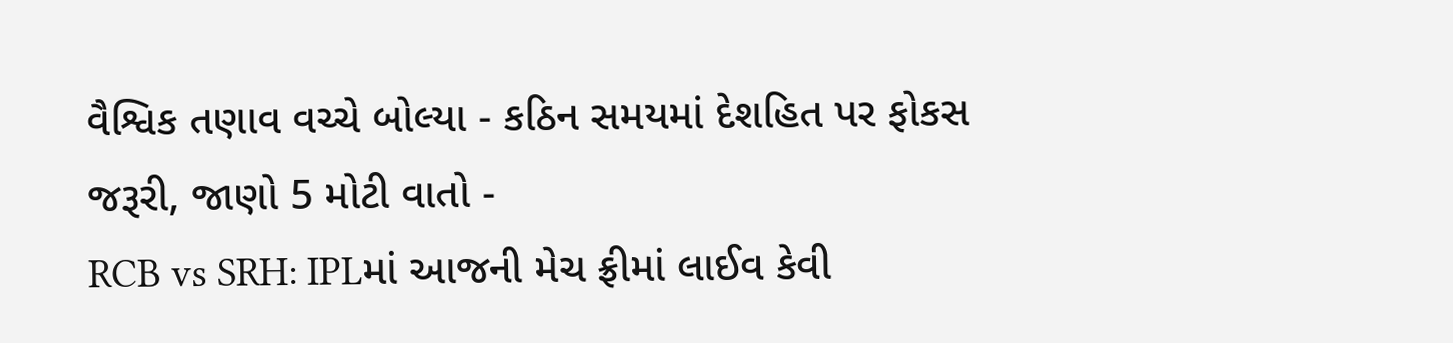વૈશ્વિક તણાવ વચ્ચે બોલ્યા - કઠિન સમયમાં દેશહિત પર ફોકસ જરૂરી, જાણો 5 મોટી વાતો -
RCB vs SRH: IPLમાં આજની મેચ ફ્રીમાં લાઈવ કેવી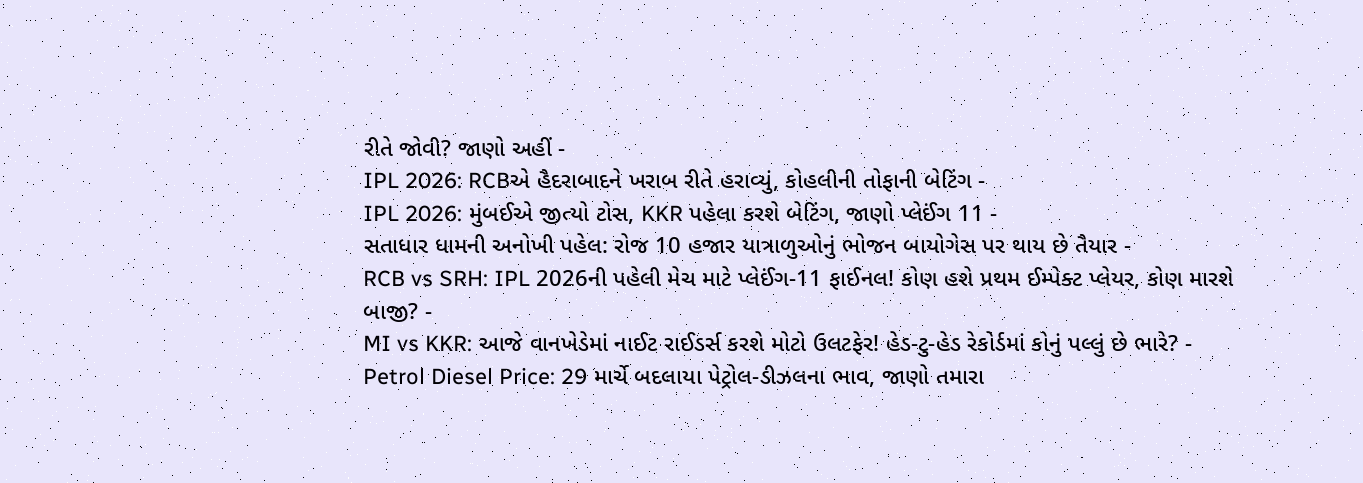રીતે જોવી? જાણો અહીં -
IPL 2026: RCBએ હૈદરાબાદને ખરાબ રીતે હરાવ્યું, કોહલીની તોફાની બેટિંગ -
IPL 2026: મુંબઈએ જીત્યો ટોસ, KKR પહેલા કરશે બેટિંગ, જાણો પ્લેઈંગ 11 -
સતાધાર ધામની અનોખી પહેલ: રોજ 10 હજાર યાત્રાળુઓનું ભોજન બાયોગેસ પર થાય છે તૈયાર -
RCB vs SRH: IPL 2026ની પહેલી મેચ માટે પ્લેઈંગ-11 ફાઈનલ! કોણ હશે પ્રથમ ઈમ્પેક્ટ પ્લેયર, કોણ મારશે બાજી? -
MI vs KKR: આજે વાનખેડેમાં નાઈટ રાઈડર્સ કરશે મોટો ઉલટફેર! હેડ-ટુ-હેડ રેકોર્ડમાં કોનું પલ્લું છે ભારે? -
Petrol Diesel Price: 29 માર્ચે બદલાયા પેટ્રોલ-ડીઝલના ભાવ, જાણો તમારા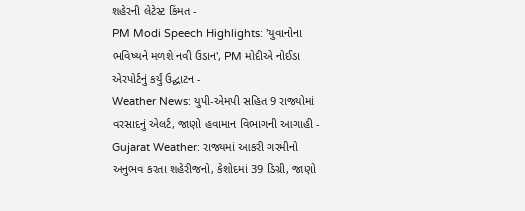શહેરની લેટેસ્ટ કિંમત -
PM Modi Speech Highlights: 'યુવાનોના ભવિષ્યને મળશે નવી ઉડાન', PM મોદીએ નોઈડા એરપોર્ટનું કર્યું ઉદ્ઘાટન -
Weather News: યુપી-એમપી સહિત 9 રાજ્યોમાં વરસાદનું એલર્ટ, જાણો હવામાન વિભાગની આગાહી -
Gujarat Weather: રાજ્યમાં આકરી ગરમીનો અનુભવ કરતા શહેરીજનો, કેશોદમાં 39 ડિગ્રી, જાણો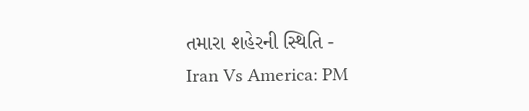તમારા શહેરની સ્થિતિ -
Iran Vs America: PM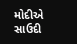મોદીએ સાઉદી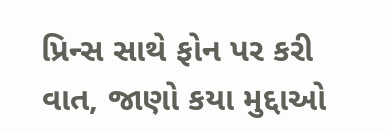પ્રિન્સ સાથે ફોન પર કરી વાત, જાણો કયા મુદ્દાઓ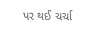પર થઈ ચર્ચા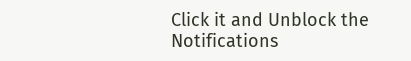Click it and Unblock the Notifications